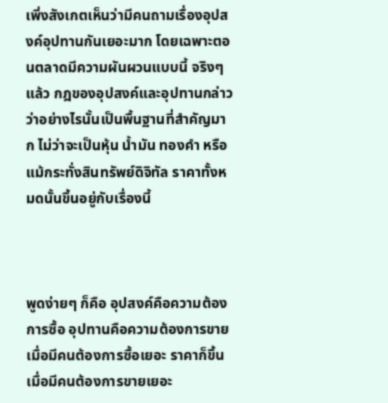เพิ่งสังเกตเห็นว่ามีคนถามเรื่องอุปสงค์อุปทานกันเยอะมาก โดยเฉพาะตอนตลาดมีความผันผวนแบบนี้ จริงๆ แล้ว กฎของอุปสงค์และอุปทานกล่าวว่าอย่างไรนั้นเป็นพื้นฐานที่สำคัญมาก ไม่ว่าจะเป็นหุ้น น้ำมัน ทองคำ หรือแม้กระทั่งสินทรัพย์ดิจิทัล ราคาทั้งหมดนั้นขึ้นอยู่กับเรื่องนี้



พูดง่ายๆ ก็คือ อุปสงค์คือความต้องการซื้อ อุปทานคือความต้องการขาย เมื่อมีคนต้องการซื้อเยอะ ราคาก็ขึ้น เมื่อมีคนต้องการขายเยอะ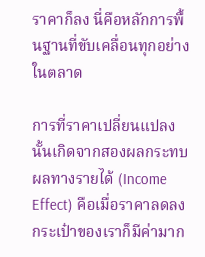ราคาก็ลง นี่คือหลักการพื้นฐานที่ขับเคลื่อนทุกอย่างในตลาด

การที่ราคาเปลี่ยนแปลงนั้นเกิดจากสองผลกระทบ ผลทางรายได้ (Income Effect) คือเมื่อราคาลดลง กระเป๋าของเราก็มีค่ามาก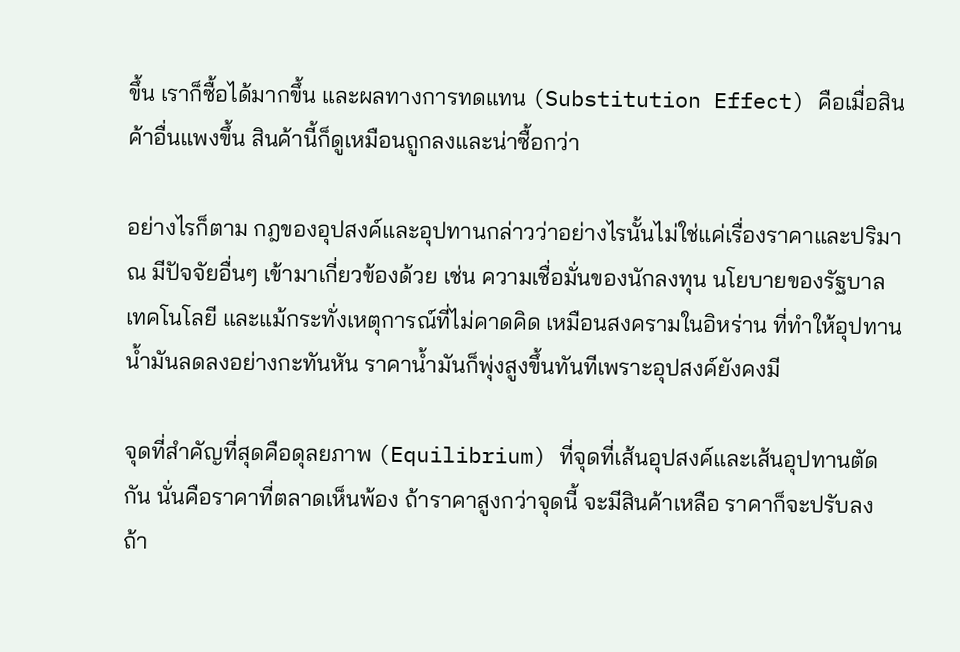ขึ้น เราก็ซื้อได้มากขึ้น และผลทางการทดแทน (Substitution Effect) คือเมื่อสินค้าอื่นแพงขึ้น สินค้านี้ก็ดูเหมือนถูกลงและน่าซื้อกว่า

อย่างไรก็ตาม กฎของอุปสงค์และอุปทานกล่าวว่าอย่างไรนั้นไม่ใช่แค่เรื่องราคาและปริมาณ มีปัจจัยอื่นๆ เข้ามาเกี่ยวข้องด้วย เช่น ความเชื่อมั่นของนักลงทุน นโยบายของรัฐบาล เทคโนโลยี และแม้กระทั่งเหตุการณ์ที่ไม่คาดคิด เหมือนสงครามในอิหร่าน ที่ทำให้อุปทานน้ำมันลดลงอย่างกะทันหัน ราคาน้ำมันก็พุ่งสูงขึ้นทันทีเพราะอุปสงค์ยังคงมี

จุดที่สำคัญที่สุดคือดุลยภาพ (Equilibrium) ที่จุดที่เส้นอุปสงค์และเส้นอุปทานตัดกัน นั่นคือราคาที่ตลาดเห็นพ้อง ถ้าราคาสูงกว่าจุดนี้ จะมีสินค้าเหลือ ราคาก็จะปรับลง ถ้า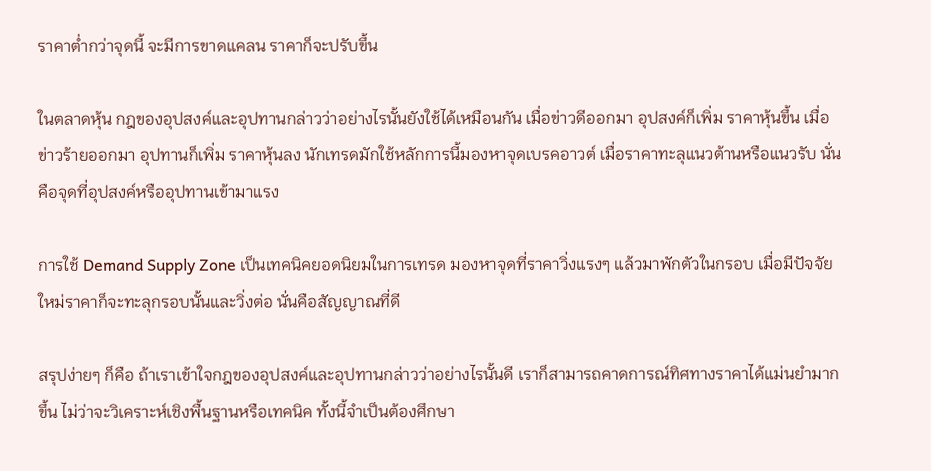ราคาต่ำกว่าจุดนี้ จะมีการขาดแคลน ราคาก็จะปรับขึ้น

ในตลาดหุ้น กฎของอุปสงค์และอุปทานกล่าวว่าอย่างไรนั้นยังใช้ได้เหมือนกัน เมื่อข่าวดีออกมา อุปสงค์ก็เพิ่ม ราคาหุ้นขึ้น เมื่อข่าวร้ายออกมา อุปทานก็เพิ่ม ราคาหุ้นลง นักเทรดมักใช้หลักการนี้มองหาจุดเบรคอาวต์ เมื่อราคาทะลุแนวต้านหรือแนวรับ นั่นคือจุดที่อุปสงค์หรืออุปทานเข้ามาแรง

การใช้ Demand Supply Zone เป็นเทคนิคยอดนิยมในการเทรด มองหาจุดที่ราคาวิ่งแรงๆ แล้วมาพักตัวในกรอบ เมื่อมีปัจจัยใหม่ราคาก็จะทะลุกรอบนั้นและวิ่งต่อ นั่นคือสัญญาณที่ดี

สรุปง่ายๆ ก็คือ ถ้าเราเข้าใจกฎของอุปสงค์และอุปทานกล่าวว่าอย่างไรนั้นดี เราก็สามารถคาดการณ์ทิศทางราคาได้แม่นยำมากขึ้น ไม่ว่าจะวิเคราะห์เชิงพื้นฐานหรือเทคนิค ทั้งนี้จำเป็นต้องศึกษา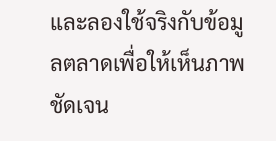และลองใช้จริงกับข้อมูลตลาดเพื่อให้เห็นภาพชัดเจน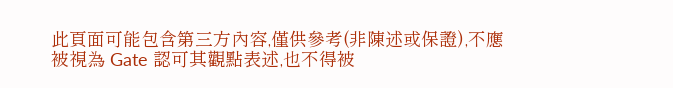此頁面可能包含第三方內容,僅供參考(非陳述或保證),不應被視為 Gate 認可其觀點表述,也不得被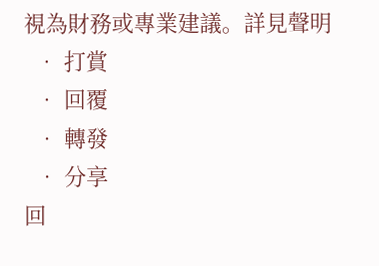視為財務或專業建議。詳見聲明
  • 打賞
  • 回覆
  • 轉發
  • 分享
回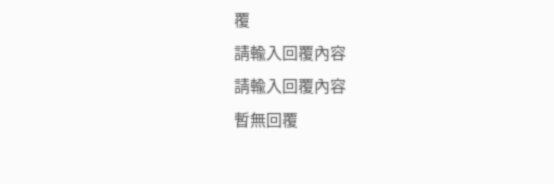覆
請輸入回覆內容
請輸入回覆內容
暫無回覆